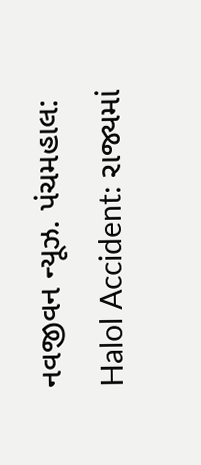નવજીવન ન્યૂઝ. પંચમહાલ: Halol Accident: રાજ્યમાં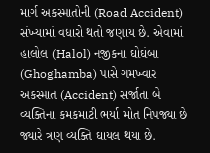માર્ગ અકસ્માતોની (Road Accident) સંખ્યામાં વધારો થતો જણાય છે. એવામાં હાલોલ (Halol) નજીકના ઘોઘંબા (Ghoghamba) પાસે ગમખ્વાર અકસ્માત (Accident) સર્જાતા બે વ્યક્તિના કમકમાટી ભર્યા મોત નિપજ્યા છે જ્યારે ત્રણ વ્યક્તિ ઘાયલ થયા છે.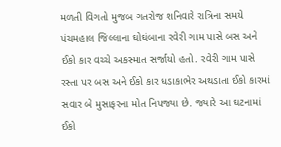મળતી વિગતો મુજબ ગતરોજ શનિવારે રાત્રિના સમયે પંચમહાલ જિલ્લાના ઘોઘંબાના રવેરી ગામ પાસે બસ અને ઈકો કાર વચ્ચે અકસ્માત સર્જાયો હતો. રવેરી ગામ પાસે રસ્તા પર બસ અને ઈકો કાર ધડાકાભેર અથડાતા ઈકો કારમાં સવાર બે મુસાફરના મોત નિપજ્યા છે. જ્યારે આ ઘટનામાં ઈકો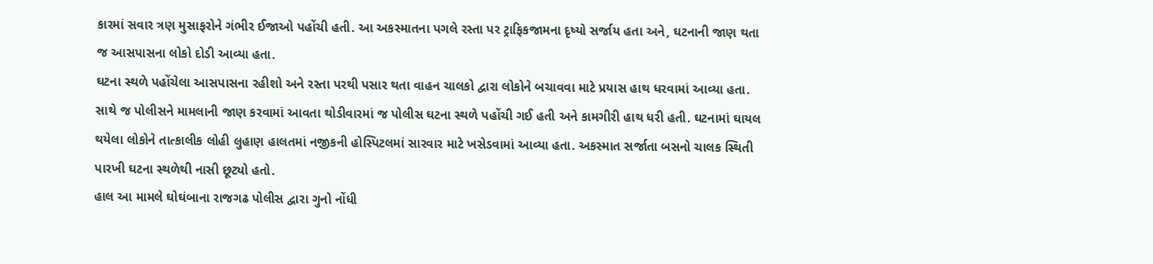કારમાં સવાર ત્રણ મુસાફરોને ગંભીર ઈજાઓ પહોંચી હતી. આ અકસ્માતના પગલે રસ્તા પર ટ્રાફિકજામના દૃષ્યો સર્જાય હતા અને, ઘટનાની જાણ થતા જ આસપાસના લોકો દોડી આવ્યા હતા.
ઘટના સ્થળે પહોંચેલા આસપાસના રહીશો અને રસ્તા પરથી પસાર થતા વાહન ચાલકો દ્વારા લોકોને બચાવવા માટે પ્રયાસ હાથ ધરવામાં આવ્યા હતા. સાથે જ પોલીસને મામલાની જાણ કરવામાં આવતા થોડીવારમાં જ પોલીસ ઘટના સ્થળે પહોંચી ગઈ હતી અને કામગીરી હાથ ધરી હતી. ઘટનામાં ઘાયલ થયેલા લોકોને તાત્કાલીક લોહી લુહાણ હાલતમાં નજીકની હોસ્પિટલમાં સારવાર માટે ખસેડવામાં આવ્યા હતા. અકસ્માત સર્જાતા બસનો ચાલક સ્થિતી પારખી ઘટના સ્થળેથી નાસી છૂટ્યો હતો.
હાલ આ મામલે ઘોઘંબાના રાજગઢ પોલીસ દ્વારા ગુનો નોંધી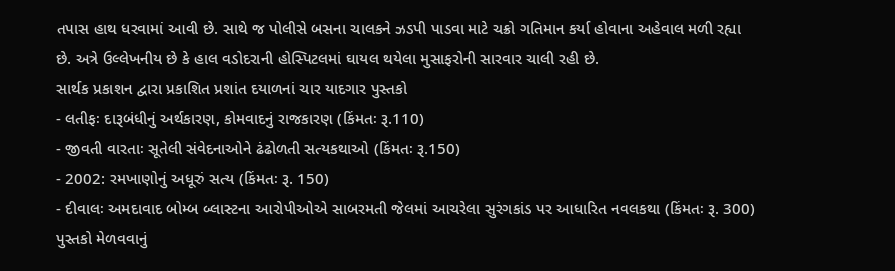તપાસ હાથ ધરવામાં આવી છે. સાથે જ પોલીસે બસના ચાલકને ઝડપી પાડવા માટે ચક્રો ગતિમાન કર્યા હોવાના અહેવાલ મળી રહ્યા છે. અત્રે ઉલ્લેખનીય છે કે હાલ વડોદરાની હોસ્પિટલમાં ઘાયલ થયેલા મુસાફરોની સારવાર ચાલી રહી છે.
સાર્થક પ્રકાશન દ્વારા પ્રકાશિત પ્રશાંત દયાળનાં ચાર યાદગાર પુસ્તકો
- લતીફઃ દારૂબંધીનું અર્થકારણ, કોમવાદનું રાજકારણ (કિંમતઃ રૂ.110)
- જીવતી વારતાઃ સૂતેલી સંવેદનાઓને ઢંઢોળતી સત્યકથાઓ (કિંમતઃ રૂ.150)
- 2002: રમખાણોનું અધૂરું સત્ય (કિંમતઃ રૂ. 150)
- દીવાલઃ અમદાવાદ બોમ્બ બ્લાસ્ટના આરોપીઓએ સાબરમતી જેલમાં આચરેલા સુરંગકાંડ પર આધારિત નવલકથા (કિંમતઃ રૂ. 300)
પુસ્તકો મેળવવાનું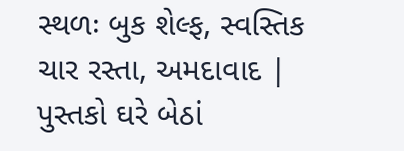સ્થળઃ બુક શેલ્ફ, સ્વસ્તિક ચાર રસ્તા, અમદાવાદ | પુસ્તકો ઘરે બેઠાં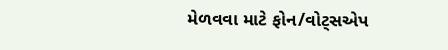મેળવવા માટે ફોન/વોટ્સએપ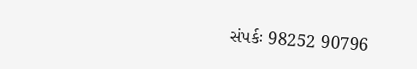સંપર્કઃ 98252 90796